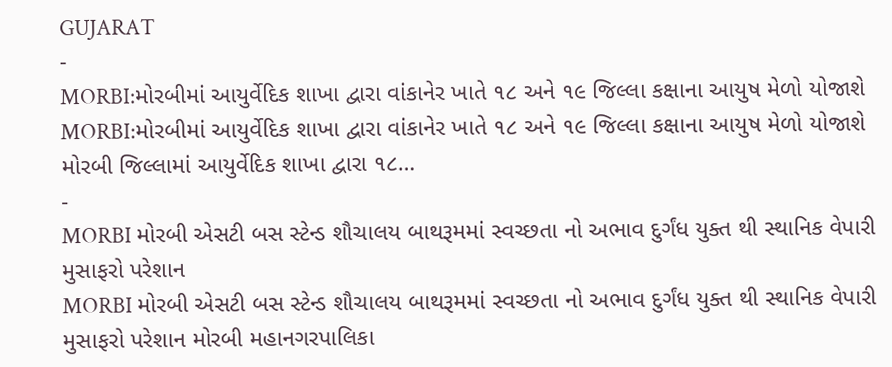GUJARAT
-
MORBI:મોરબીમાં આયુર્વેદિક શાખા દ્વારા વાંકાનેર ખાતે ૧૮ અને ૧૯ જિલ્લા કક્ષાના આયુષ મેળો યોજાશે
MORBI:મોરબીમાં આયુર્વેદિક શાખા દ્વારા વાંકાનેર ખાતે ૧૮ અને ૧૯ જિલ્લા કક્ષાના આયુષ મેળો યોજાશે મોરબી જિલ્લામાં આયુર્વેદિક શાખા દ્વારા ૧૮…
-
MORBI મોરબી એસટી બસ સ્ટેન્ડ શૌચાલય બાથરૂમમાં સ્વચ્છતા નો અભાવ દુર્ગંધ યુક્ત થી સ્થાનિક વેપારી મુસાફરો પરેશાન
MORBI મોરબી એસટી બસ સ્ટેન્ડ શૌચાલય બાથરૂમમાં સ્વચ્છતા નો અભાવ દુર્ગંધ યુક્ત થી સ્થાનિક વેપારી મુસાફરો પરેશાન મોરબી મહાનગરપાલિકા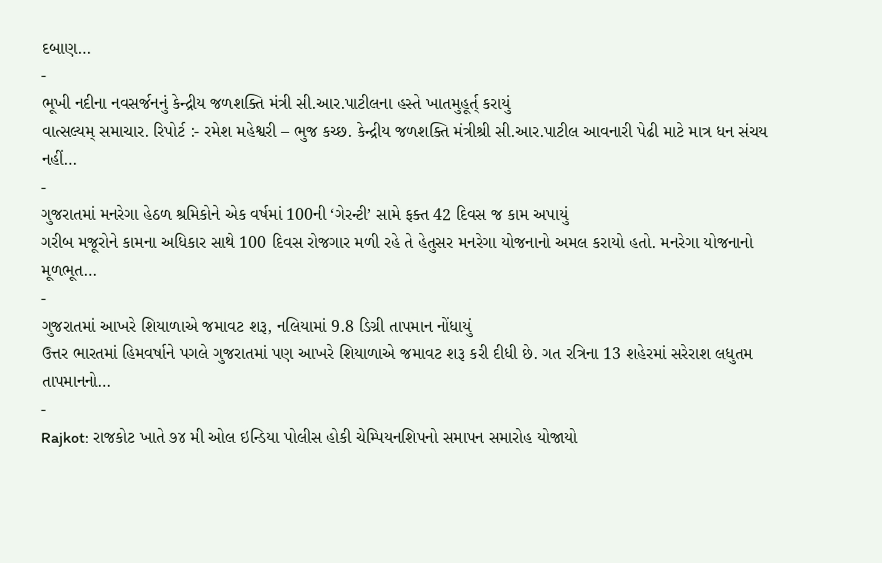દબાણ…
-
ભૂખી નદીના નવસર્જનનું કેન્દ્રીય જળશક્તિ મંત્રી સી.આર.પાટીલના હસ્તે ખાતમુહૂર્ત્ કરાયું
વાત્સલ્યમ્ સમાચાર. રિપોર્ટ :- રમેશ મહેશ્વરી – ભુજ કચ્છ. કેન્દ્રીય જળશક્તિ મંત્રીશ્રી સી.આર.પાટીલ આવનારી પેઢી માટે માત્ર ધન સંચય નહીં…
-
ગુજરાતમાં મનરેગા હેઠળ શ્રમિકોને એક વર્ષમાં 100ની ‘ગેરન્ટી’ સામે ફક્ત 42 દિવસ જ કામ અપાયું
ગરીબ મજૂરોને કામના અધિકાર સાથે 100 દિવસ રોજગાર મળી રહે તે હેતુસર મનરેગા યોજનાનો અમલ કરાયો હતો. મનરેગા યોજનાનો મૂળભૂત…
-
ગુજરાતમાં આખરે શિયાળાએ જમાવટ શરૂ, નલિયામાં 9.8 ડિગ્રી તાપમાન નોંધાયું
ઉત્તર ભારતમાં હિમવર્ષાને પગલે ગુજરાતમાં પણ આખરે શિયાળાએ જમાવટ શરૂ કરી દીધી છે. ગત રત્રિના 13 શહેરમાં સરેરાશ લધુતમ તાપમાનનો…
-
Rajkot: રાજકોટ ખાતે ૭૪ મી ઓલ ઇન્ડિયા પોલીસ હોકી ચેમ્પિયનશિપનો સમાપન સમારોહ યોજાયો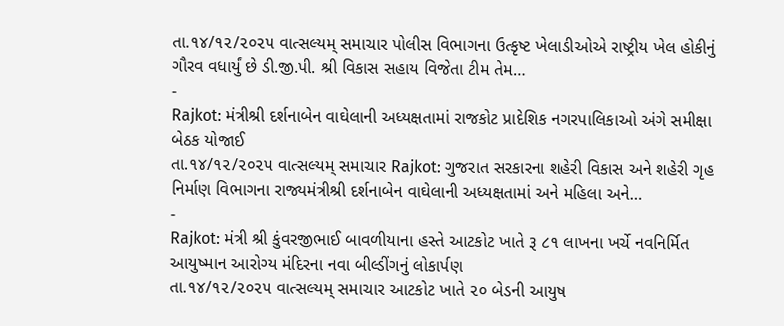તા.૧૪/૧૨/૨૦૨૫ વાત્સલ્યમ્ સમાચાર પોલીસ વિભાગના ઉત્કૃષ્ટ ખેલાડીઓએ રાષ્ટ્રીય ખેલ હોકીનું ગૌરવ વધાર્યું છે ડી.જી.પી. શ્રી વિકાસ સહાય વિજેતા ટીમ તેમ…
-
Rajkot: મંત્રીશ્રી દર્શનાબેન વાઘેલાની અધ્યક્ષતામાં રાજકોટ પ્રાદેશિક નગરપાલિકાઓ અંગે સમીક્ષા બેઠક યોજાઈ
તા.૧૪/૧૨/૨૦૨૫ વાત્સલ્યમ્ સમાચાર Rajkot: ગુજરાત સરકારના શહેરી વિકાસ અને શહેરી ગૃહ નિર્માણ વિભાગના રાજ્યમંત્રીશ્રી દર્શનાબેન વાઘેલાની અધ્યક્ષતામાં અને મહિલા અને…
-
Rajkot: મંત્રી શ્રી કુંવરજીભાઈ બાવળીયાના હસ્તે આટકોટ ખાતે રૂ ૮૧ લાખના ખર્ચે નવનિર્મિત આયુષ્માન આરોગ્ય મંદિરના નવા બીલ્ડીંગનું લોકાર્પણ
તા.૧૪/૧૨/૨૦૨૫ વાત્સલ્યમ્ સમાચાર આટકોટ ખાતે ૨૦ બેડની આયુષ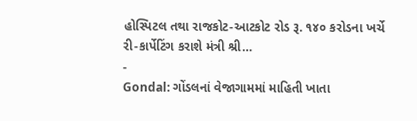હોસ્પિટલ તથા રાજકોટ-આટકોટ રોડ રૂ. ૧૪૦ કરોડના ખર્ચે રી-કાર્પેટિંગ કરાશે મંત્રી શ્રી…
-
Gondal: ગોંડલનાં વેજાગામમાં માહિતી ખાતા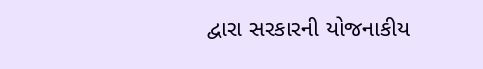દ્વારા સરકારની યોજનાકીય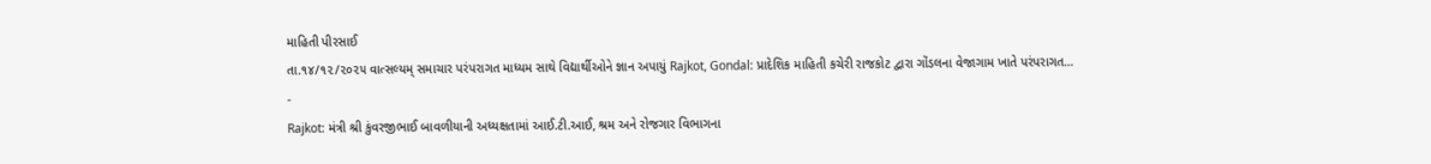માહિતી પીરસાઈ
તા.૧૪/૧૨/૨૦૨૫ વાત્સલ્યમ્ સમાચાર પરંપરાગત માધ્યમ સાથે વિદ્યાર્થીઓને જ્ઞાન અપાયું Rajkot, Gondal: પ્રાદેશિક માહિતી કચેરી રાજકોટ દ્વારા ગોંડલના વેજાગામ ખાતે પરંપરાગત…
-
Rajkot: મંત્રી શ્રી કુંવરજીભાઈ બાવળીયાની અધ્યક્ષતામાં આઈ.ટી.આઈ, શ્રમ અને રોજગાર વિભાગના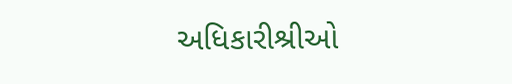અધિકારીશ્રીઓ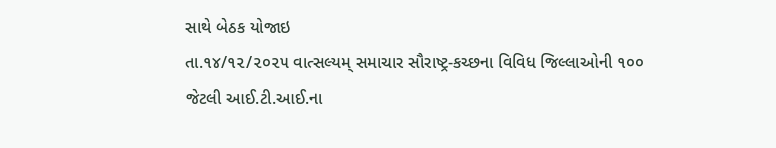સાથે બેઠક યોજાઇ
તા.૧૪/૧૨/૨૦૨૫ વાત્સલ્યમ્ સમાચાર સૌરાષ્ટ્ર-કચ્છના વિવિધ જિલ્લાઓની ૧૦૦ જેટલી આઈ.ટી.આઈ.ના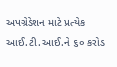અપગ્રેડેશન માટે પ્રત્યેક આઈ.ટી.આઈ.ને ૬૦ કરોડ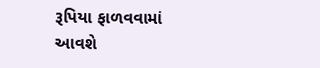રૂપિયા ફાળવવામાં આવશે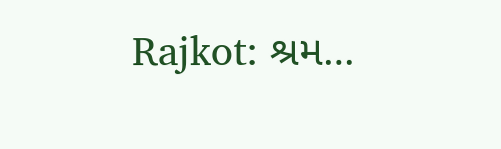Rajkot: શ્રમ…